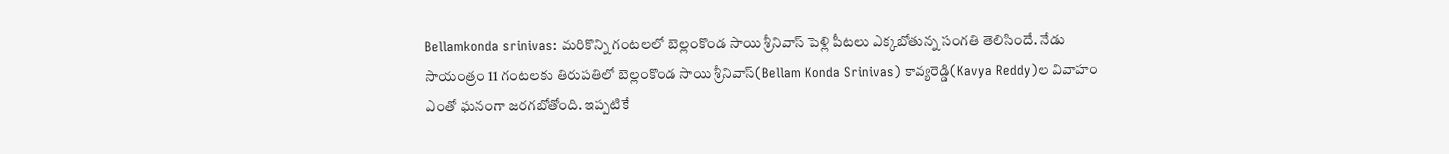Bellamkonda srinivas: మరికొన్ని గంటలలో బెల్లంకొండ సాయి శ్రీనివాస్ పెళ్లి పీటలు ఎక్కబోతున్న సంగతి తెలిసిందే. నేడు సాయంత్రం 11 గంటలకు తిరుపతిలో బెల్లంకొండ సాయి శ్రీనివాస్(Bellam Konda Srinivas) కావ్యరెడ్డి(Kavya Reddy)ల వివాహం ఎంతో ఘనంగా జరగబోతోంది. ఇప్పటికే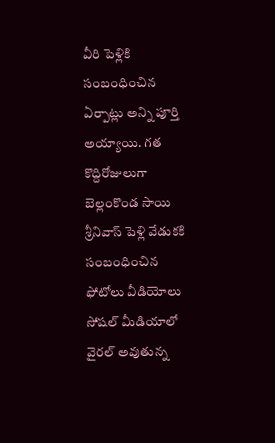వీరి పెళ్లికి సంబంధించిన ఏర్పాట్లు అన్ని పూర్తి అయ్యాయి. గత కొద్దిరోజులుగా బెల్లంకొండ సాయి శ్రీనివాస్ పెళ్లి వేడుకకి సంబంధించిన ఫోటోలు వీడియోలు సోషల్ మీడియాలో వైరల్ అవుతున్న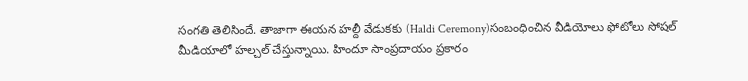సంగతి తెలిసిందే. తాజాగా ఈయన హల్దీ వేడుకకు (Haldi Ceremony)సంబంధించిన వీడియోలు ఫోటోలు సోషల్ మీడియాలో హల్చల్ చేస్తున్నాయి. హిందూ సాంప్రదాయం ప్రకారం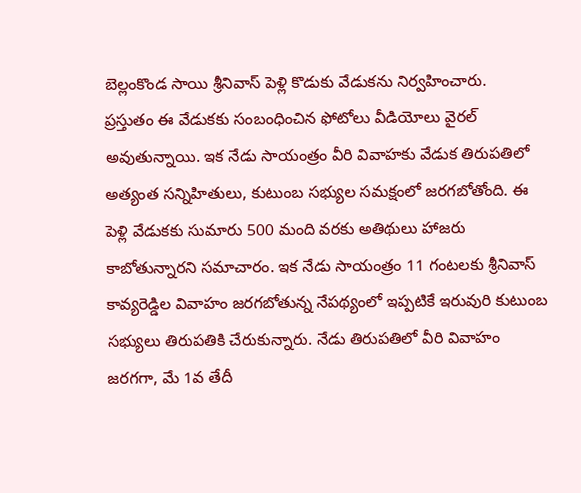బెల్లంకొండ సాయి శ్రీనివాస్ పెళ్లి కొడుకు వేడుకను నిర్వహించారు.
ప్రస్తుతం ఈ వేడుకకు సంబంధించిన ఫోటోలు వీడియోలు వైరల్ అవుతున్నాయి. ఇక నేడు సాయంత్రం వీరి వివాహకు వేడుక తిరుపతిలో అత్యంత సన్నిహితులు, కుటుంబ సభ్యుల సమక్షంలో జరగబోతోంది. ఈ పెళ్లి వేడుకకు సుమారు 500 మంది వరకు అతిథులు హాజరు కాబోతున్నారని సమాచారం. ఇక నేడు సాయంత్రం 11 గంటలకు శ్రీనివాస్ కావ్యరెడ్డిల వివాహం జరగబోతున్న నేపథ్యంలో ఇప్పటికే ఇరువురి కుటుంబ సభ్యులు తిరుపతికి చేరుకున్నారు. నేడు తిరుపతిలో వీరి వివాహం జరగగా, మే 1వ తేదీ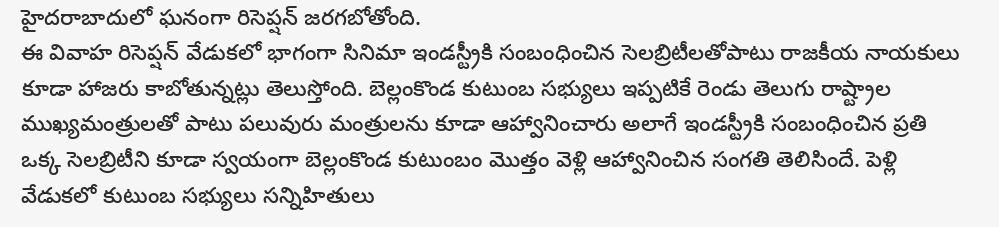హైదరాబాదులో ఘనంగా రిసెప్షన్ జరగబోతోంది.
ఈ వివాహ రిసెప్షన్ వేడుకలో భాగంగా సినిమా ఇండస్ట్రీకి సంబంధించిన సెలబ్రిటీలతోపాటు రాజకీయ నాయకులు కూడా హాజరు కాబోతున్నట్లు తెలుస్తోంది. బెల్లంకొండ కుటుంబ సభ్యులు ఇప్పటికే రెండు తెలుగు రాష్ట్రాల ముఖ్యమంత్రులతో పాటు పలువురు మంత్రులను కూడా ఆహ్వానించారు అలాగే ఇండస్ట్రీకి సంబంధించిన ప్రతి ఒక్క సెలబ్రిటీని కూడా స్వయంగా బెల్లంకొండ కుటుంబం మొత్తం వెళ్లి ఆహ్వానించిన సంగతి తెలిసిందే. పెళ్లి వేడుకలో కుటుంబ సభ్యులు సన్నిహితులు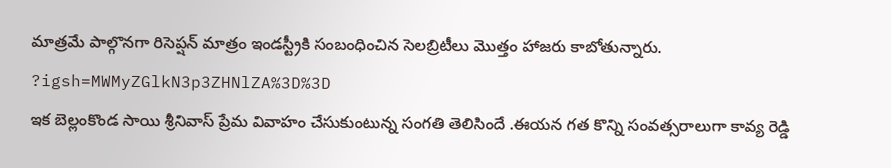మాత్రమే పాల్గొనగా రిసెప్షన్ మాత్రం ఇండస్ట్రీకి సంబంధించిన సెలబ్రిటీలు మొత్తం హాజరు కాబోతున్నారు.
?igsh=MWMyZGlkN3p3ZHNlZA%3D%3D
ఇక బెల్లంకొండ సాయి శ్రీనివాస్ ప్రేమ వివాహం చేసుకుంటున్న సంగతి తెలిసిందే .ఈయన గత కొన్ని సంవత్సరాలుగా కావ్య రెడ్డి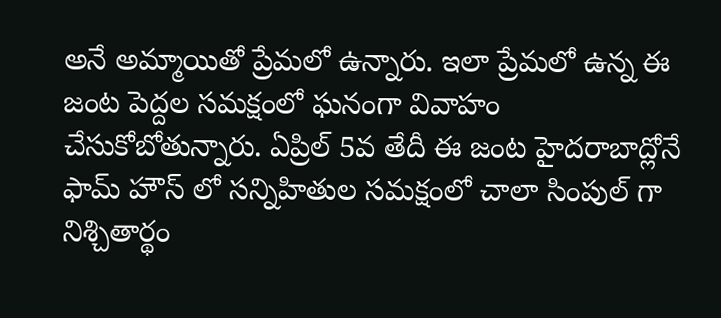అనే అమ్మాయితో ప్రేమలో ఉన్నారు. ఇలా ప్రేమలో ఉన్న ఈ జంట పెద్దల సమక్షంలో ఘనంగా వివాహం చేసుకోబోతున్నారు. ఏప్రిల్ 5వ తేదీ ఈ జంట హైదరాబాద్లోనే ఫామ్ హౌస్ లో సన్నిహితుల సమక్షంలో చాలా సింపుల్ గా నిశ్చితార్థం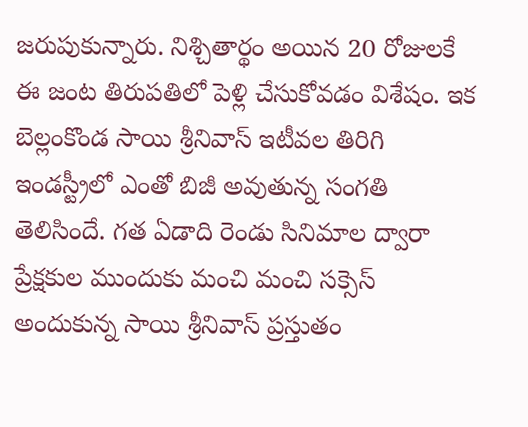జరుపుకున్నారు. నిశ్చితార్థం అయిన 20 రోజులకే ఈ జంట తిరుపతిలో పెళ్లి చేసుకోవడం విశేషం. ఇక బెల్లంకొండ సాయి శ్రీనివాస్ ఇటీవల తిరిగి ఇండస్ట్రీలో ఎంతో బిజీ అవుతున్న సంగతి తెలిసిందే. గత ఏడాది రెండు సినిమాల ద్వారా ప్రేక్షకుల ముందుకు మంచి మంచి సక్సెస్ అందుకున్న సాయి శ్రీనివాస్ ప్రస్తుతం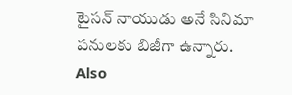టైసన్ నాయుడు అనే సినిమా పనులకు బిజీగా ఉన్నారు.
Also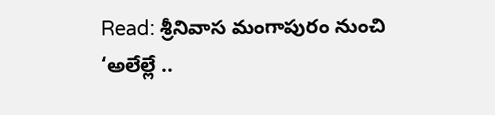Read: శ్రీనివాస మంగాపురం నుంచి ‘అలేల్లే ..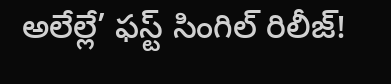అలేల్లే’ ఫస్ట్ సింగిల్ రిలీజ్!